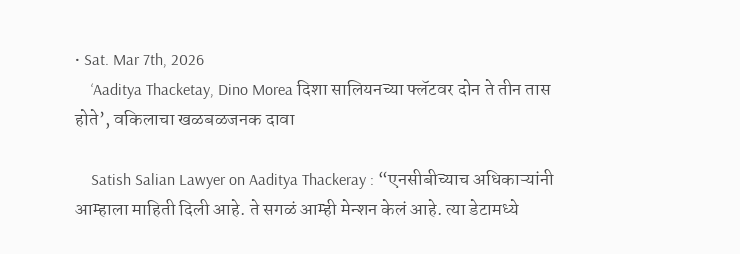• Sat. Mar 7th, 2026
    ‘Aaditya Thacketay, Dino Morea दिशा सालियनच्या फ्लॅटवर दोन ते तीन तास होते’, वकिलाचा खळबळजनक दावा

    Satish Salian Lawyer on Aaditya Thackeray : “एनसीबीच्याच अधिकाऱ्यांनी आम्हाला माहिती दिली आहे. ते सगळं आम्ही मेन्शन केलं आहे. त्या डेटामध्ये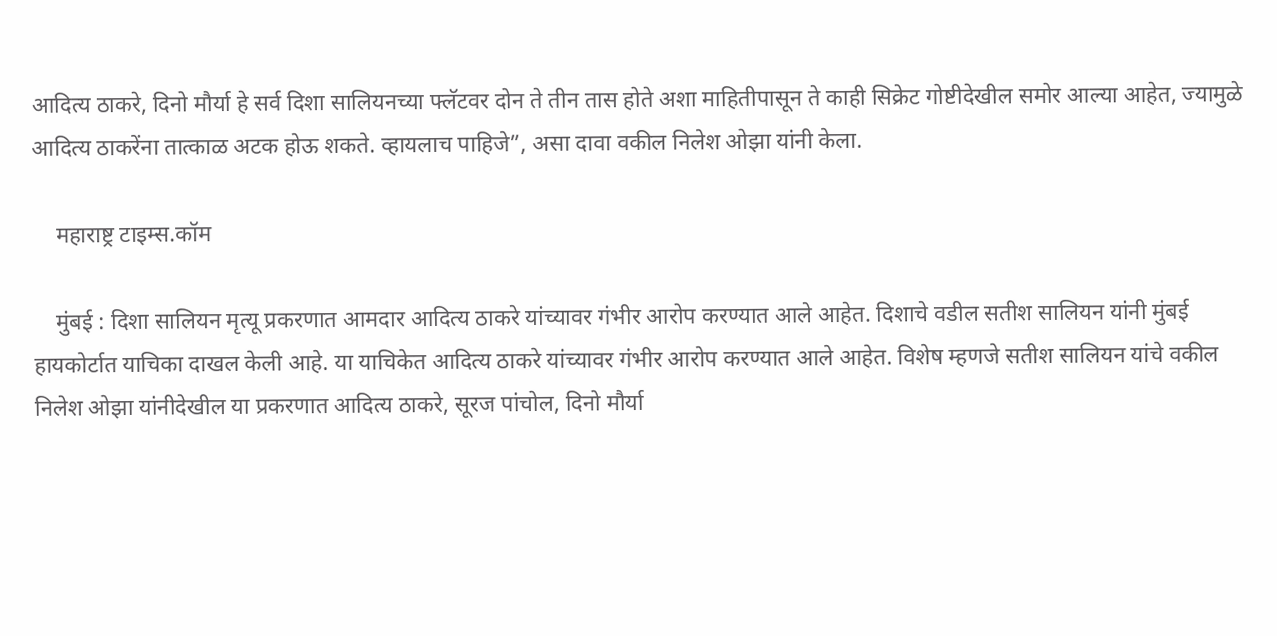आदित्य ठाकरे, दिनो मौर्या हे सर्व दिशा सालियनच्या फ्लॅटवर दोन ते तीन तास होते अशा माहितीपासून ते काही सिक्रेट गोष्टीदेखील समोर आल्या आहेत, ज्यामुळे आदित्य ठाकरेंना तात्काळ अटक होऊ शकते. व्हायलाच पाहिजे”, असा दावा वकील निलेश ओझा यांनी केला.

    महाराष्ट्र टाइम्स.कॉम

    मुंबई : दिशा सालियन मृत्यू प्रकरणात आमदार आदित्य ठाकरे यांच्यावर गंभीर आरोप करण्यात आले आहेत. दिशाचे वडील सतीश सालियन यांनी मुंबई हायकोर्टात याचिका दाखल केली आहे. या याचिकेत आदित्य ठाकरे यांच्यावर गंभीर आरोप करण्यात आले आहेत. विशेष म्हणजे सतीश सालियन यांचे वकील निलेश ओझा यांनीदेखील या प्रकरणात आदित्य ठाकरे, सूरज पांचोल, दिनो मौर्या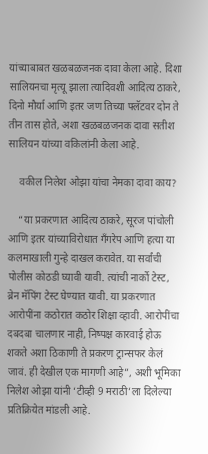यांच्याबाबत खळबळजनक दावा केला आहे. दिशा सालियनचा मृत्यू झाला त्यादिवशी आदित्य ठाकरे, दिनो मौर्या आणि इतर जण तिच्या फ्लॅटवर दोन ते तीन तास होते, अशा खळबळजनक दावा सतीश सालियन यांच्या वकिलांनी केला आहे.

    वकील निलेश ओझा यांचा नेमका दावा काय?

    “या प्रकरणात आदित्य ठाकरे, सूरज पांचोली आणि इतर यांच्याविरोधात गँगरेप आणि हत्या या कलमाखाली गुन्हे दाखल करावेत. या सर्वांची पोलीस कोठडी घ्यावी यावी. त्यांची नार्को टेस्ट, ब्रेन मॅपिंग टेस्ट घेण्यात यावी. या प्रकरणात आरोपींना कठोरात कठोर शिक्षा व्हावी. आरोपींचा दबदबा चालणार नाही, निष्पक्ष कारवाई होऊ शकते अशा ठिकाणी ते प्रकरण ट्रान्सफर केलं जावं. ही देखील एक मागणी आहे”, अशी भूमिका निलेश ओझा यांनी ‘टीव्ही 9 मराठी’ला दिलेल्या प्रतिक्रियेत मांडली आहे.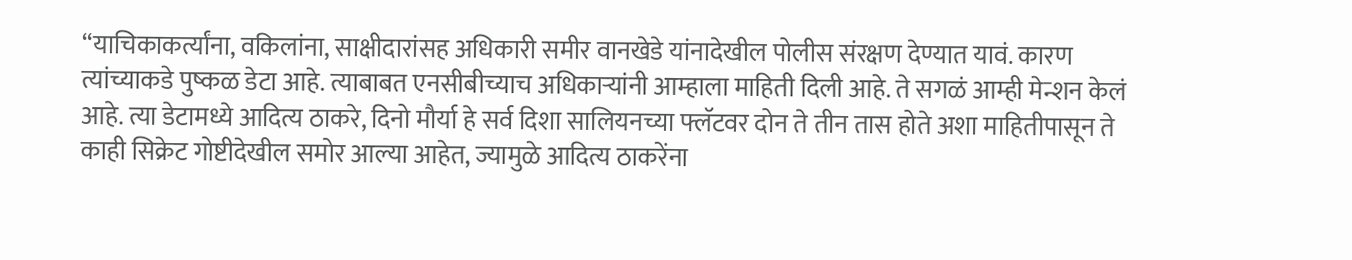“याचिकाकर्त्यांना, वकिलांना, साक्षीदारांसह अधिकारी समीर वानखेडे यांनादेखील पोलीस संरक्षण देण्यात यावं. कारण त्यांच्याकडे पुष्कळ डेटा आहे. त्याबाबत एनसीबीच्याच अधिकाऱ्यांनी आम्हाला माहिती दिली आहे. ते सगळं आम्ही मेन्शन केलं आहे. त्या डेटामध्ये आदित्य ठाकरे, दिनो मौर्या हे सर्व दिशा सालियनच्या फ्लॅटवर दोन ते तीन तास होते अशा माहितीपासून ते काही सिक्रेट गोष्टीदेखील समोर आल्या आहेत, ज्यामुळे आदित्य ठाकरेंना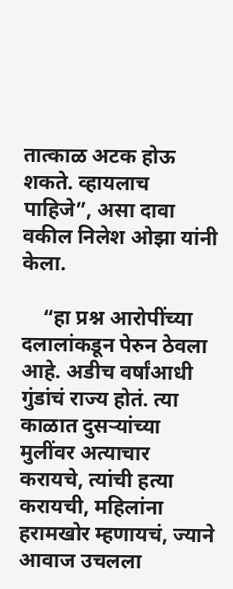तात्काळ अटक होऊ शकते. व्हायलाच पाहिजे”, असा दावा वकील निलेश ओझा यांनी केला.

    “हा प्रश्न आरोपींच्या दलालांकडून पेरुन ठेवला आहे. अडीच वर्षांआधी गुंडांचं राज्य होतं. त्या काळात दुसऱ्यांच्या मुलींवर अत्याचार करायचे, त्यांची हत्या करायची, महिलांना हरामखोर म्हणायचं, ज्याने आवाज उचलला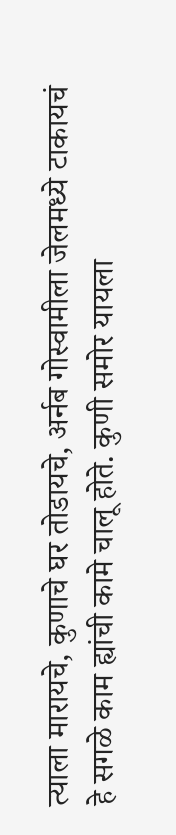त्याला मारायचे, कुणाचे घर तोडायचे, अर्नब गोस्वामीला जेलमध्ये टाकायचं हे सगळे काम ह्यांची कामे चालू होते. कुणी समोर यायला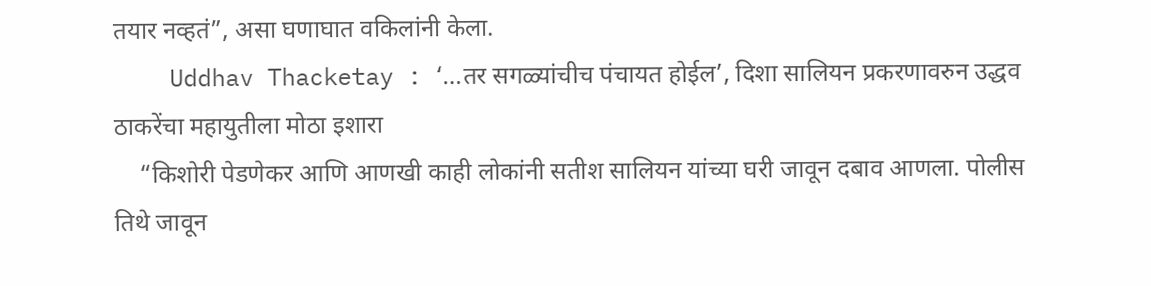तयार नव्हतं”, असा घणाघात वकिलांनी केला.
    Uddhav Thacketay : ‘…तर सगळ्यांचीच पंचायत होईल’, दिशा सालियन प्रकरणावरुन उद्धव ठाकरेंचा महायुतीला मोठा इशारा
    “किशोरी पेडणेकर आणि आणखी काही लोकांनी सतीश सालियन यांच्या घरी जावून दबाव आणला. पोलीस तिथे जावून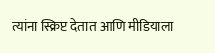त्यांना स्क्रिप्ट देतात आणि मीडियाला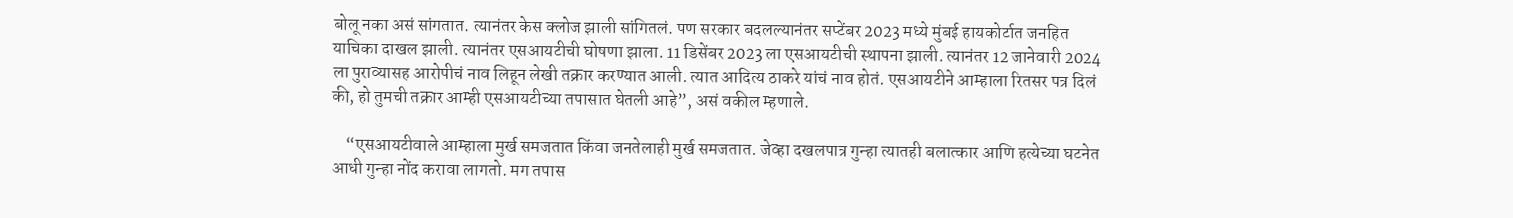बोलू नका असं सांगतात. त्यानंतर केस क्लोज झाली सांगितलं. पण सरकार बदलल्यानंतर सप्टेंबर 2023 मध्ये मुंबई हायकोर्टात जनहित याचिका दाखल झाली. त्यानंतर एसआयटीची घोषणा झाला. 11 डिसेंबर 2023 ला एसआयटीची स्थापना झाली. त्यानंतर 12 जानेवारी 2024 ला पुराव्यासह आरोपीचं नाव लिहून लेखी तक्रार करण्यात आली. त्यात आदित्य ठाकरे यांचं नाव होतं. एसआयटीने आम्हाला रितसर पत्र दिलं की, हो तुमची तक्रार आम्ही एसआयटीच्या तपासात घेतली आहे”, असं वकील म्हणाले.

    “एसआयटीवाले आम्हाला मुर्ख समजतात किंवा जनतेलाही मुर्ख समजतात. जेव्हा दखलपात्र गुन्हा त्यातही बलात्कार आणि हत्येच्या घटनेत आधी गुन्हा नोंद करावा लागतो. मग तपास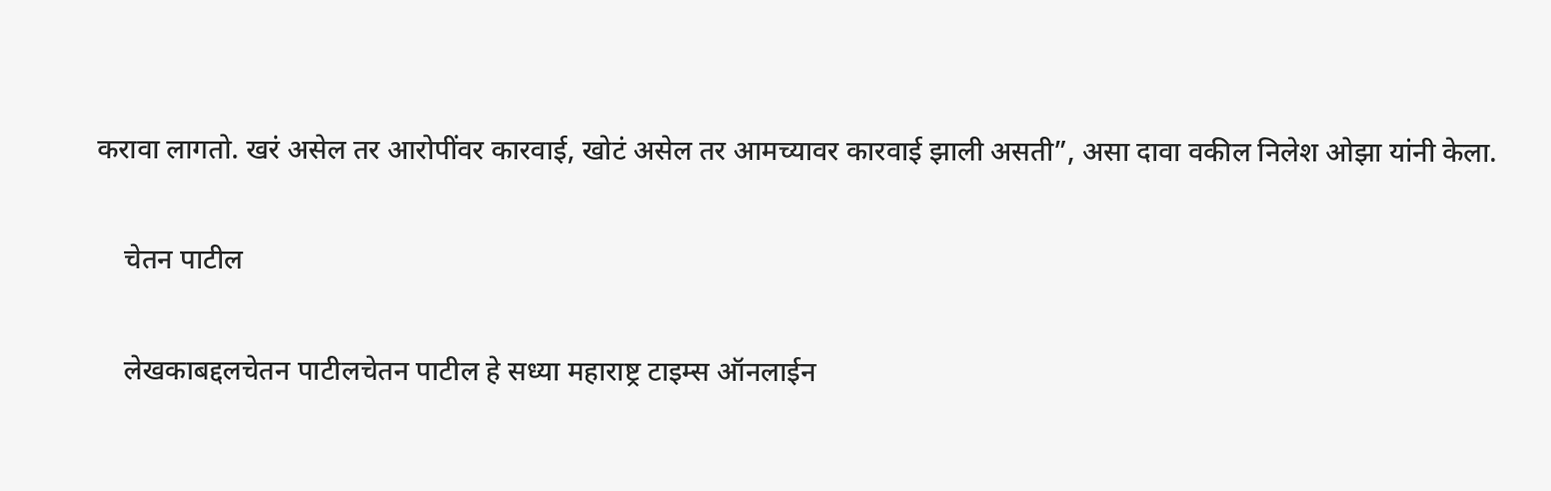करावा लागतो. खरं असेल तर आरोपींवर कारवाई, खोटं असेल तर आमच्यावर कारवाई झाली असती”, असा दावा वकील निलेश ओझा यांनी केला.

    चेतन पाटील

    लेखकाबद्दलचेतन पाटीलचेतन पाटील हे सध्या महाराष्ट्र टाइम्स ऑनलाईन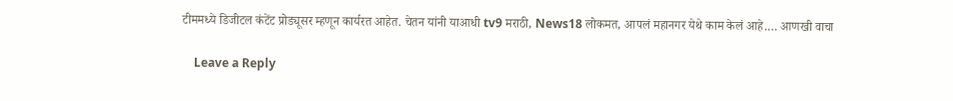टीममध्ये डिजीटल कंटेंट प्रोड्यूसर म्हणून कार्यरत आहेत. चेतन यांनी याआधी tv9 मराठी, News18 लोकमत, आपलं महानगर येथे काम केलं आहे.… आणखी वाचा

    Leave a Reply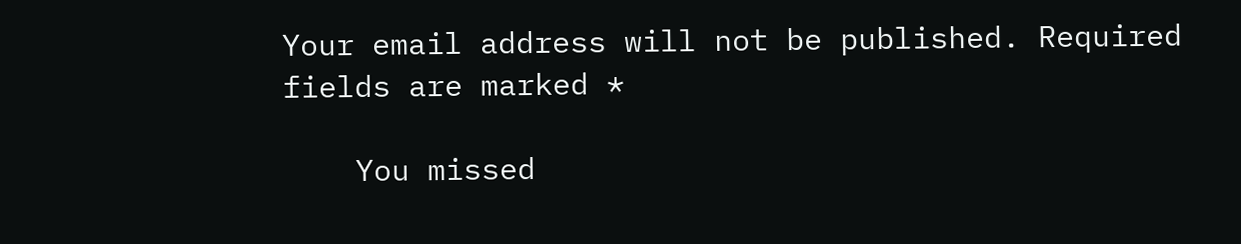Your email address will not be published. Required fields are marked *

    You missed